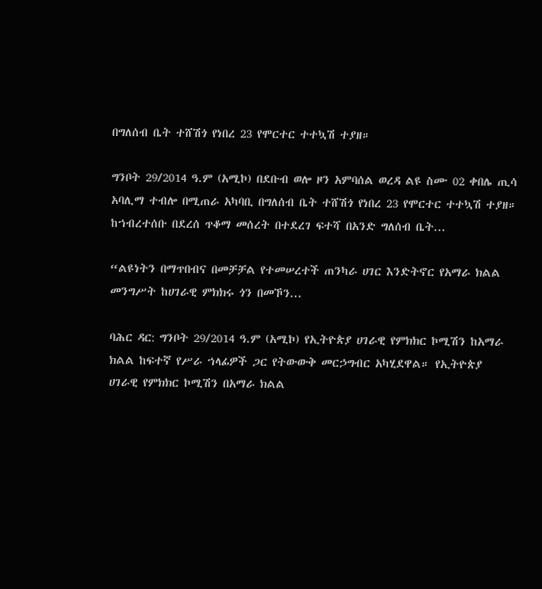በግለሰብ ቤት ተሸሽጎ የነበረ 23 የሞርተር ተተኳሽ ተያዘ።

ግንቦት 29/2014 ዓ.ም (አሚኮ) በደቡብ ወሎ ዞን አምባሰል ወረዳ ልዩ ስሙ 02 ቀበሌ ጢሳ አባሊማ ተብሎ በሚጠራ አካባቢ በግለሰብ ቤት ተሸሽጎ የነበረ 23 የሞርተር ተተኳሽ ተያዘ። ከኀብረተሰቡ በደረሰ ጥቆማ መሰረት በተደረገ ፍተሻ በአንድ ግለሰብ ቤት...

“ልዩነትን በማጥበብና በመቻቻል የተመሠረተች ጠንካራ ሀገር እንድትኖር የአማራ ክልል መንግሥት ከሀገራዊ ምክክሩ ጎን በመኾን...

ባሕር ዳር: ግንቦት 29/2014 ዓ.ም (አሚኮ) የኢትዮጵያ ሀገራዊ የምክክር ኮሚሽን ከአማራ ክልል ከፍተኛ የሥራ ኀላፊዎች ጋር የትውውቅ መርኃግብር አካሂደዋል። የኢትዮጵያ ሀገራዊ የምክክር ኮሚሽን በአማራ ክልል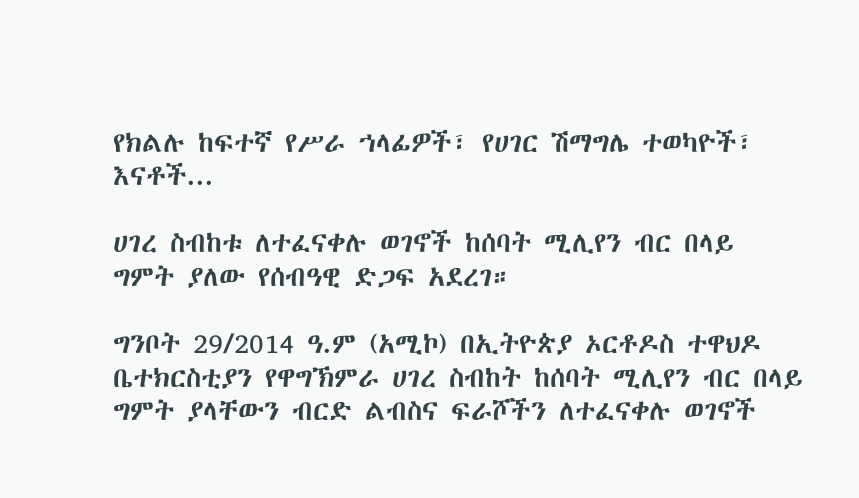የክልሉ ከፍተኛ የሥራ ኀላፊዎች፣ የሀገር ሽማግሌ ተወካዮች፣ እናቶች...

ሀገረ ስብከቱ ለተፈናቀሉ ወገኖች ከሰባት ሚሊየን ብር በላይ ግምት ያለው የሰብዓዊ ድጋፍ አደረገ።

ግንቦት 29/2014 ዓ.ም (አሚኮ) በኢትዮጵያ ኦርቶዶስ ተዋህዶ ቤተክርስቲያን የዋግኽምራ ሀገረ ስብከት ከሰባት ሚሊየን ብር በላይ ግምት ያላቸውን ብርድ ልብስና ፍራሾችን ለተፈናቀሉ ወገኖች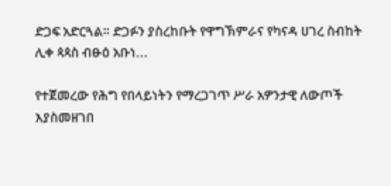ድጋፍ አድርጓል። ድጋፉን ያስረከቡት የዋግኽምራና የካናዳ ሀገረ ስብከት ሊቀ ጳጳስ ብፁዕ አቡነ...

የተጀመረው የሕግ የበላይነትን የማረጋገጥ ሥራ አዎንታዊ ለውጦች እያስመዘገበ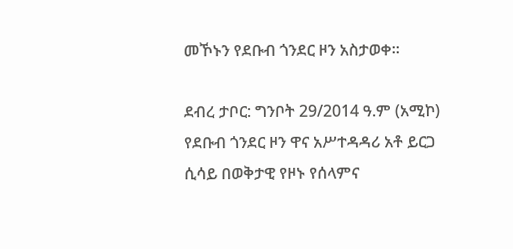መኾኑን የደቡብ ጎንደር ዞን አስታወቀ፡፡

ደብረ ታቦር: ግንቦት 29/2014 ዓ.ም (አሚኮ) የደቡብ ጎንደር ዞን ዋና አሥተዳዳሪ አቶ ይርጋ ሲሳይ በወቅታዊ የዞኑ የሰላምና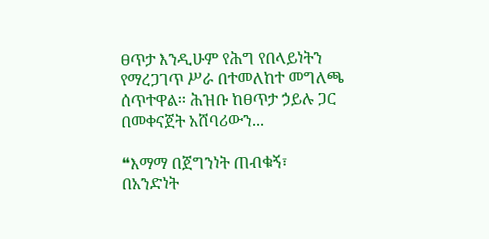ፀጥታ እንዲሁም የሕግ የበላይነትን የማረጋገጥ ሥራ በተመለከተ መግለጫ ሰጥተዋል፡፡ ሕዝቡ ከፀጥታ ኃይሉ ጋር በመቀናጀት አሸባሪውን...

❝እማማ በጀግንነት ጠብቁኝ፣ በአንድነት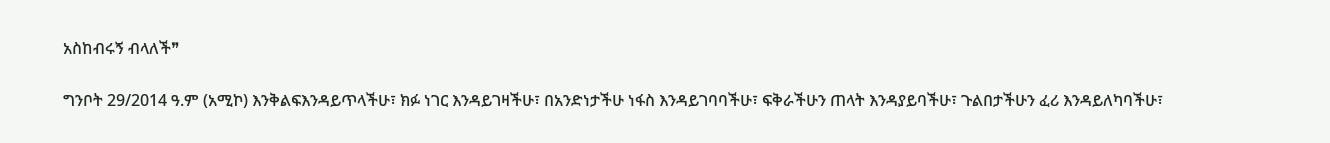አስከብሩኝ ብላለች❞

ግንቦት 29/2014 ዓ.ም (አሚኮ) እንቅልፍእንዳይጥላችሁ፣ ክፉ ነገር እንዳይገዛችሁ፣ በአንድነታችሁ ነፋስ እንዳይገባባችሁ፣ ፍቅራችሁን ጠላት እንዳያይባችሁ፣ ጉልበታችሁን ፈሪ እንዳይለካባችሁ፣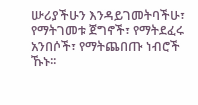ሡሪያችሁን እንዳይገመትባችሁ፣ የማትገመቱ ጀግኖች፣ የማትደፈሩ አንበሶች፣ የማትጨበጡ ነብሮች ኹኑ፡፡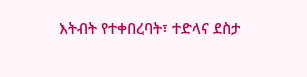እትብት የተቀበረባት፣ ተድላና ደስታ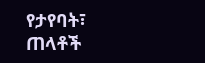የታየባት፣ ጠላቶች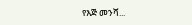የእጅ መንሻ...